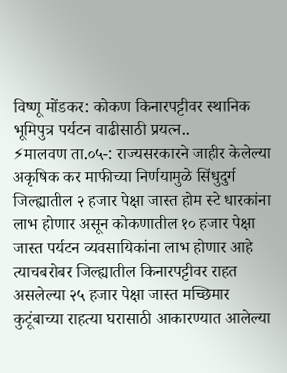विष्णू मोंडकर: कोकण किनारपट्टीवर स्थानिक भूमिपुत्र पर्यटन वाढीसाठी प्रयत्न..
⚡मालवण ता.०५-: राज्यसरकारने जाहीर केलेल्या अकृषिक कर माफीच्या निर्णयामुळे सिंधुदुर्ग जिल्ह्यातील २ हजार पेक्षा जास्त होम स्टे धारकांना लाभ होणार असून कोकणातील १० हजार पेक्षा जास्त पर्यटन व्यवसायिकांना लाभ होणार आहे त्याचबरोबर जिल्ह्यातील किनारपट्टीवर राहत असलेल्या २५ हजार पेक्षा जास्त मच्छिमार कुटूंबाच्या राहत्या घरासाठी आकारण्यात आलेल्या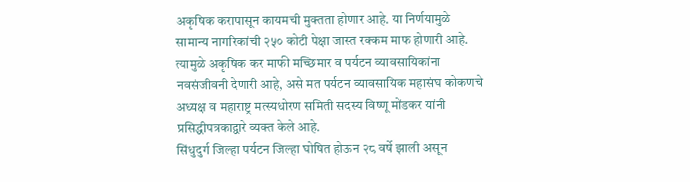अकृषिक करापासून कायमची मुक्तता होणार आहे. या निर्णयामुळे सामान्य नागरिकांची २५० कोटी पेक्षा जास्त रक्कम माफ होणारी आहे. त्यामुळे अकृषिक कर माफी मच्छिमार व पर्यटन व्यावसायिकांना नवसंजीवनी देणारी आहे, असे मत पर्यटन व्यावसायिक महासंघ कोकणचे अध्यक्ष व महाराष्ट्र मत्स्यधोरण समिती सदस्य विष्णू मोंडकर यांनी प्रसिद्धीपत्रकाद्वारे व्यक्त केले आहे.
सिंधुदुर्ग जिल्हा पर्यटन जिल्हा घोषित होऊन २८ वर्षे झाली असून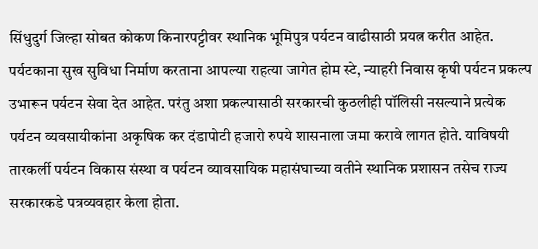सिंधुदुर्ग जिल्हा सोबत कोकण किनारपट्टीवर स्थानिक भूमिपुत्र पर्यटन वाढीसाठी प्रयत्न करीत आहेत. पर्यटकाना सुख सुविधा निर्माण करताना आपल्या राहत्या जागेत होम स्टे, न्याहरी निवास कृषी पर्यटन प्रकल्प उभारून पर्यटन सेवा देत आहेत. परंतु अशा प्रकल्पासाठी सरकारची कुठलीही पॉलिसी नसल्याने प्रत्येक पर्यटन व्यवसायीकांना अकृषिक कर दंडापोटी हजारो रुपये शासनाला जमा करावे लागत होते. याविषयी तारकर्ली पर्यटन विकास संस्था व पर्यटन व्यावसायिक महासंघाच्या वतीने स्थानिक प्रशासन तसेच राज्य सरकारकडे पत्रव्यवहार केला होता.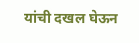यांची दखल घेऊन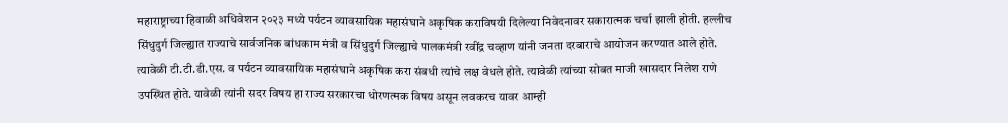महाराष्ट्राच्या हिवाळी अधिवेशन २०२३ मध्ये पर्यटन व्यावसायिक महासंघाने अकृषिक कराविषयी दिलेल्या निवेदनावर सकारात्मक चर्चा झाली होती. हल्लीच सिंधुदुर्ग जिल्ह्यात राज्याचे सार्वजनिक बांधकाम मंत्री व सिंधुदुर्ग जिल्ह्याचे पालकमंत्री रवींद्र चव्हाण यांनी जनता दरबाराचे आयोजन करण्यात आले होते. त्यावेळी टी.टी.डी.एस. व पर्यटन व्यावसायिक महासंघाने अकृषिक करा संबधी त्यांचे लक्ष वेधले होते. त्यावेळी त्यांच्या सोबत माजी खासदार निलेश राणे उपस्थित होते. यावेळी त्यांनी सदर विषय हा राज्य सरकारचा धोरणत्मक विषय असून लवकरच यावर आम्ही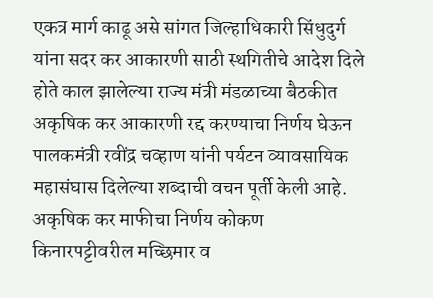एकत्र मार्ग काढू असे सांगत जिल्हाधिकारी सिंधुदुर्ग यांना सदर कर आकारणी साठी स्थगितीचे आदेश दिले होते काल झालेल्या राज्य मंत्री मंडळाच्या बैठकीत अकृषिक कर आकारणी रद्द करण्याचा निर्णय घेऊन पालकमंत्री रवींद्र चव्हाण यांनी पर्यटन व्यावसायिक महासंघास दिलेल्या शब्दाची वचन पूर्ती केली आहे. अकृषिक कर माफीचा निर्णय कोकण किनारपट्टीवरील मच्छिमार व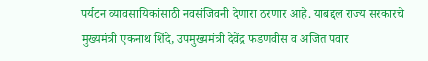पर्यटन व्यावसायिकांसाठी नवसंजिवनी देणारा ठरणार आहे. याबद्दल राज्य सरकारचे मुख्यमंत्री एकनाथ शिंदे, उपमुख्यमंत्री देवेंद्र फडणवीस व अजित पवार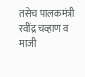तसेच पालकमंत्री रवींद्र चव्हाण व माजी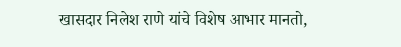खासदार निलेश राणे यांचे विशेष आभार मानतो,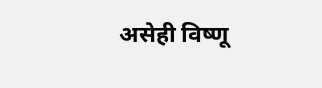असेही विष्णू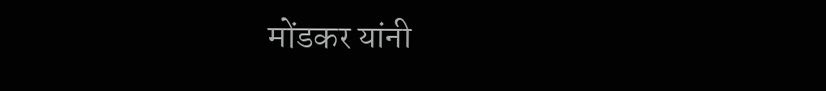मोंडकर यांनी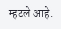म्हटले आहे.